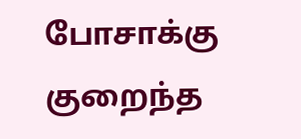போசாக்கு குறைந்த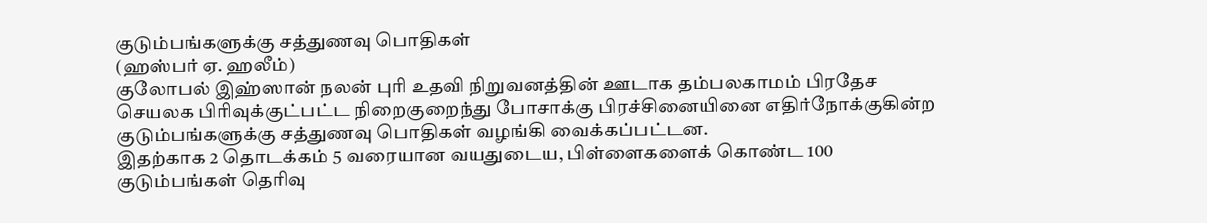குடும்பங்களுக்கு சத்துணவு பொதிகள்
(ஹஸ்பர் ஏ. ஹலீம்)
குலோபல் இஹ்ஸான் நலன் புரி உதவி நிறுவனத்தின் ஊடாக தம்பலகாமம் பிரதேச செயலக பிரிவுக்குட்பட்ட நிறைகுறைந்து போசாக்கு பிரச்சினையினை எதிர்நோக்குகின்ற குடும்பங்களுக்கு சத்துணவு பொதிகள் வழங்கி வைக்கப்பட்டன.
இதற்காக 2 தொடக்கம் 5 வரையான வயதுடைய, பிள்ளைகளைக் கொண்ட 100 குடும்பங்கள் தெரிவு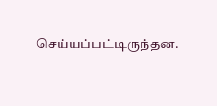செய்யப்பட்டிருந்தன.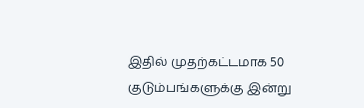இதில் முதற்கட்டமாக 50 குடும்பங்களுக்கு இன்று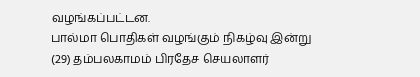வழங்கப்பட்டன.
பால்மா பொதிகள் வழங்கும் நிகழ்வு இன்று (29) தம்பலகாமம் பிரதேச செயலாளர்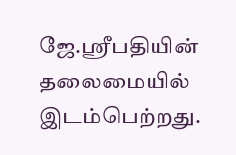ஜே.ஸ்ரீபதியின் தலைமையில் இடம்பெற்றது.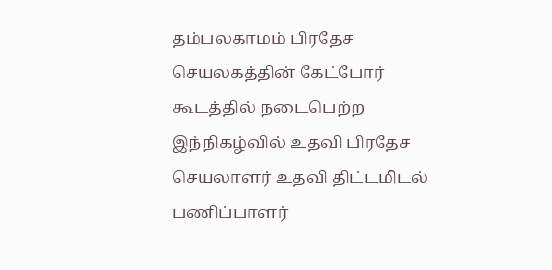தம்பலகாமம் பிரதேச செயலகத்தின் கேட்போர் கூடத்தில் நடைபெற்ற இந்நிகழ்வில் உதவி பிரதேச செயலாளர் உதவி திட்டமிடல் பணிப்பாளர்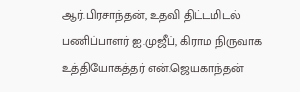ஆர்.பிரசாந்தன், உதவி திட்டமிடல் பணிப்பாளர் ஐ.முஜீப், கிராம நிருவாக உத்தியோகத்தர் என்.ஜெயகாந்தன்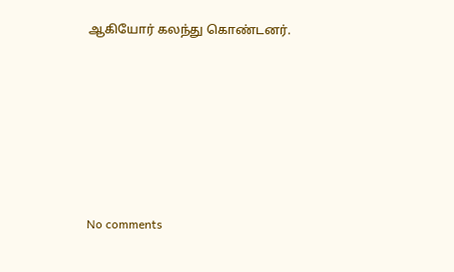ஆகியோர் கலந்து கொண்டனர்.







No comments